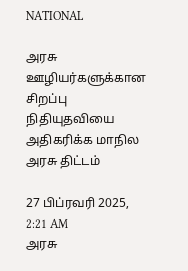NATIONAL

அரசு ஊழியர்களுக்கான சிறப்பு நிதியுதவியை அதிகரிக்க மாநில அரசு திட்டம்

27 பிப்ரவரி 2025, 2:21 AM
அரசு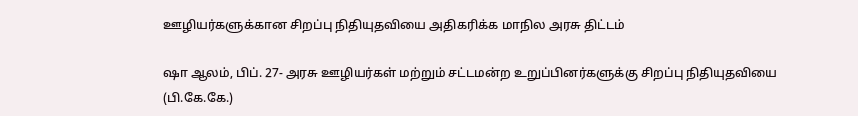ஊழியர்களுக்கான சிறப்பு நிதியுதவியை அதிகரிக்க மாநில அரசு திட்டம்

ஷா ஆலம், பிப். 27- அரசு ஊழியர்கள் மற்றும் சட்டமன்ற உறுப்பினர்களுக்கு சிறப்பு நிதியுதவியை (பி.கே.கே.)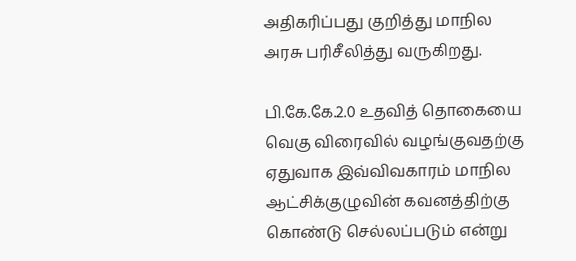அதிகரிப்பது குறித்து மாநில அரசு பரிசீலித்து வருகிறது.

பி.கே.கே.2.0 உதவித் தொகையை வெகு விரைவில் வழங்குவதற்கு ஏதுவாக இவ்விவகாரம் மாநில ஆட்சிக்குழுவின் கவனத்திற்கு கொண்டு செல்லப்படும் என்று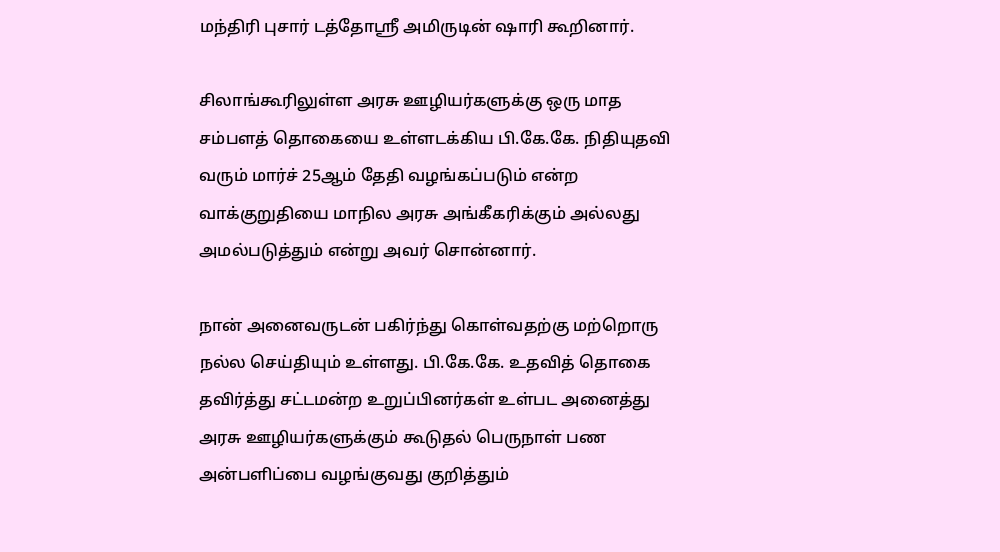மந்திரி புசார் டத்தோஸ்ரீ அமிருடின் ஷாரி கூறினார்.

சிலாங்கூரிலுள்ள அரசு ஊழியர்களுக்கு ஒரு மாத சம்பளத் தொகையை உள்ளடக்கிய பி.கே.கே. நிதியுதவி வரும் மார்ச் 25ஆம் தேதி வழங்கப்படும் என்ற வாக்குறுதியை மாநில அரசு அங்கீகரிக்கும் அல்லது அமல்படுத்தும் என்று அவர் சொன்னார்.

நான் அனைவருடன் பகிர்ந்து கொள்வதற்கு மற்றொரு நல்ல செய்தியும் உள்ளது. பி.கே.கே. உதவித் தொகை தவிர்த்து சட்டமன்ற உறுப்பினர்கள் உள்பட அனைத்து அரசு ஊழியர்களுக்கும் கூடுதல் பெருநாள் பண அன்பளிப்பை வழங்குவது குறித்தும்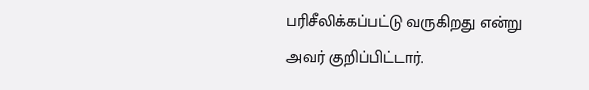பரிசீலிக்கப்பட்டு வருகிறது என்று அவர் குறிப்பிட்டார்.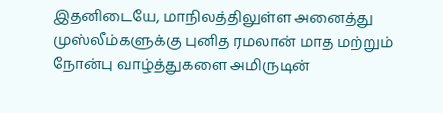இதனிடையே, மாநிலத்திலுள்ள அனைத்து முஸ்லீம்களுக்கு புனித ரமலான் மாத மற்றும் நோன்பு வாழ்த்துகளை அமிருடின்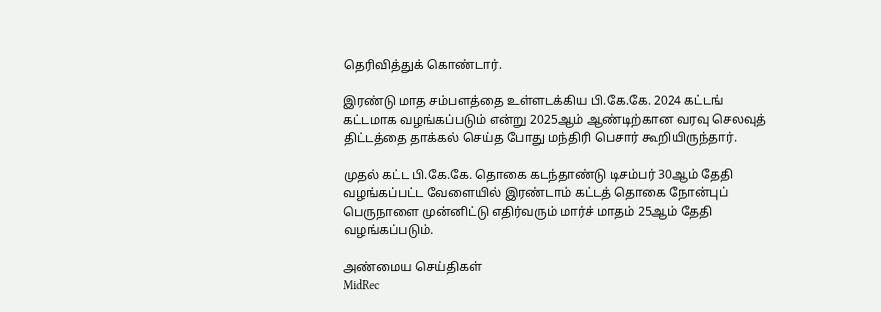தெரிவித்துக் கொண்டார்.

இரண்டு மாத சம்பளத்தை உள்ளடக்கிய பி.கே.கே. 2024 கட்டங் கட்டமாக வழங்கப்படும் என்று 2025ஆம் ஆண்டிற்கான வரவு செலவுத் திட்டத்தை தாக்கல் செய்த போது மந்திரி பெசார் கூறியிருந்தார்.

முதல் கட்ட பி.கே.கே. தொகை கடந்தாண்டு டிசம்பர் 30ஆம் தேதி வழங்கப்பட்ட வேளையில் இரண்டாம் கட்டத் தொகை நோன்புப் பெருநாளை முன்னிட்டு எதிர்வரும் மார்ச் மாதம் 25ஆம் தேதி வழங்கப்படும்.

அண்மைய செய்திகள்
MidRec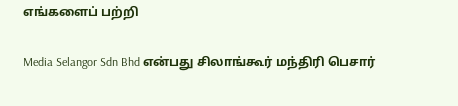எங்களைப் பற்றி

Media Selangor Sdn Bhd என்பது சிலாங்கூர் மந்திரி பெசார்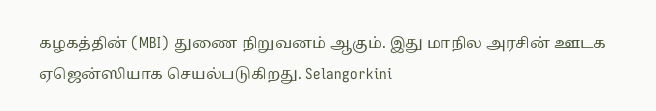கழகத்தின் (MBI) துணை நிறுவனம் ஆகும். இது மாநில அரசின் ஊடக ஏஜென்ஸியாக செயல்படுகிறது. Selangorkini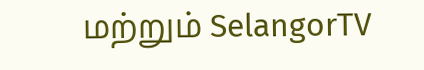மற்றும் SelangorTV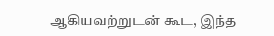ஆகியவற்றுடன் கூட, இந்த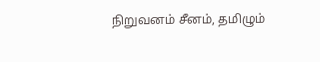நிறுவனம் சீனம், தமிழும்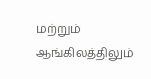மற்றும் ஆங்கிலத்திலும்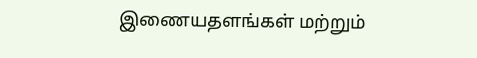இணையதளங்கள் மற்றும்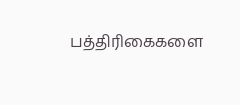பத்திரிகைகளை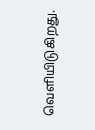வெளியிடுகிறது.